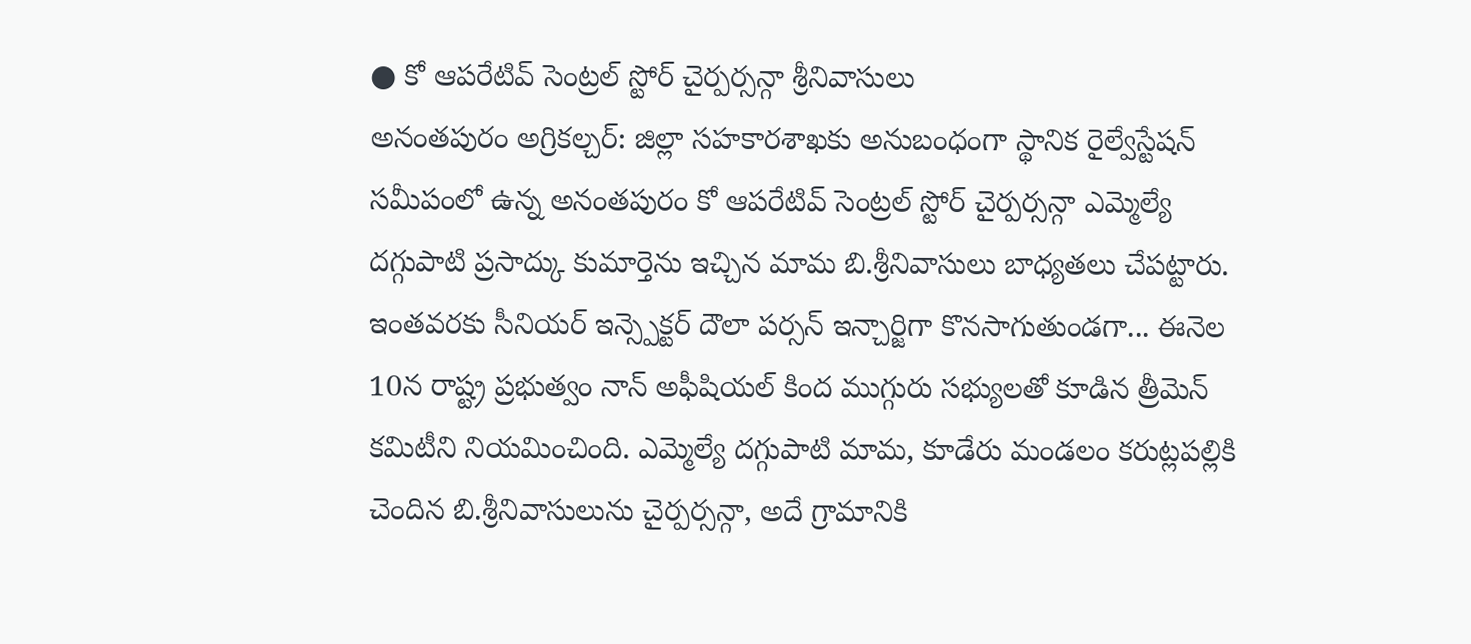● కో ఆపరేటివ్ సెంట్రల్ స్టోర్ చైర్పర్సన్గా శ్రీనివాసులు
అనంతపురం అగ్రికల్చర్: జిల్లా సహకారశాఖకు అనుబంధంగా స్థానిక రైల్వేస్టేషన్ సమీపంలో ఉన్న అనంతపురం కో ఆపరేటివ్ సెంట్రల్ స్టోర్ చైర్పర్సన్గా ఎమ్మెల్యే దగ్గుపాటి ప్రసాద్కు కుమార్తెను ఇచ్చిన మామ బి.శ్రీనివాసులు బాధ్యతలు చేపట్టారు. ఇంతవరకు సీనియర్ ఇన్స్పెక్టర్ దౌలా పర్సన్ ఇన్చార్జిగా కొనసాగుతుండగా... ఈనెల 10న రాష్ట్ర ప్రభుత్వం నాన్ అఫీషియల్ కింద ముగ్గురు సభ్యులతో కూడిన త్రీమెన్ కమిటీని నియమించింది. ఎమ్మెల్యే దగ్గుపాటి మామ, కూడేరు మండలం కరుట్లపల్లికి చెందిన బి.శ్రీనివాసులును చైర్పర్సన్గా, అదే గ్రామానికి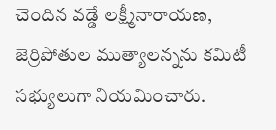చెందిన వడ్డే లక్ష్మీనారాయణ, జెర్రిపోతుల ముత్యాలన్నను కమిటీ సభ్యులుగా నియమించారు.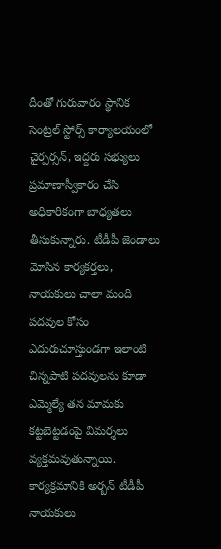దీంతో గురువారం స్థానిక సెంట్రల్ స్టోర్స్ కార్యాలయంలో చైర్పర్సన్, ఇద్దరు సభ్యులు ప్రమాణాస్వీకారం చేసి అధికారికంగా బాధ్యతలు తీసుకున్నారు. టీడీపీ జెండాలు మోసిన కార్యకర్తలు, నాయకులు చాలా మంది పదవుల కోసం ఎదురుచూస్తుండగా ఇలాంటి చిన్నపాటి పదవులను కూడా ఎమ్మెల్యే తన మామకు కట్టబెట్టడంపై విమర్శలు వ్యక్తమవుతున్నాయి. కార్యక్రమానికి అర్బన్ టీడీపీ నాయకులు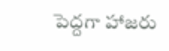పెద్దగా హాజరు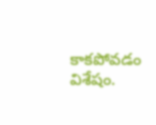కాకపోవడం విశేషం.